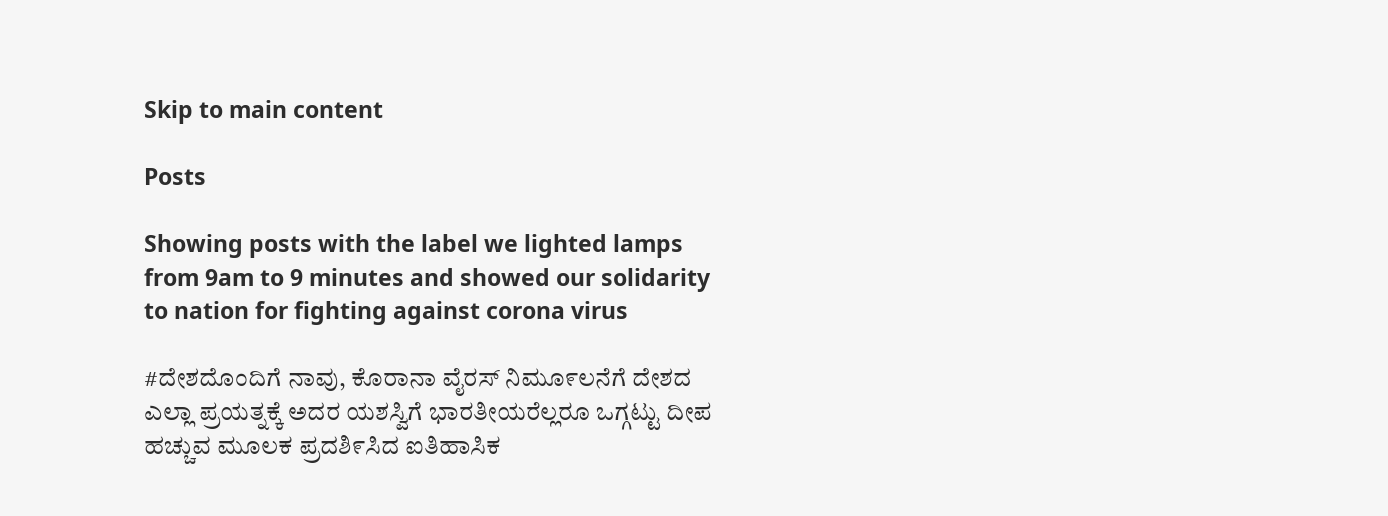Skip to main content

Posts

Showing posts with the label we lighted lamps from 9am to 9 minutes and showed our solidarity to nation for fighting against corona virus

#ದೇಶದೊಂದಿಗೆ ನಾವು, ಕೊರಾನಾ ವೈರಸ್ ನಿಮೂ೯ಲನೆಗೆ ದೇಶದ ಎಲ್ಲಾ ಪ್ರಯತ್ನಕ್ಕೆ ಅದರ ಯಶಸ್ವಿಗೆ ಭಾರತೀಯರೆಲ್ಲರೂ ಒಗ್ಗಟ್ಟು ದೀಪ ಹಚ್ಚುವ ಮೂಲಕ ಪ್ರದಶಿ೯ಸಿದ ಐತಿಹಾಸಿಕ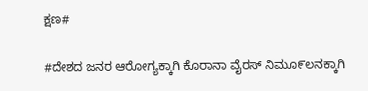ಕ್ಷಣ#

#ದೇಶದ ಜನರ ಆರೋಗ್ಯಕ್ಕಾಗಿ ಕೊರಾನಾ ವೈರಸ್ ನಿಮೂ೯ಲನಕ್ಕಾಗಿ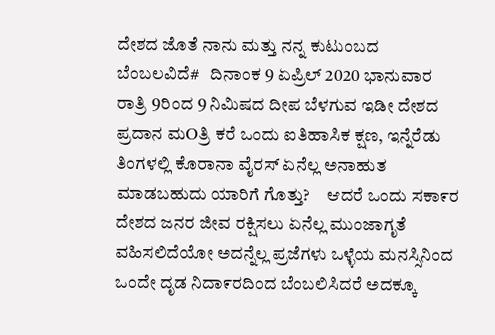ದೇಶದ ಜೊತೆ ನಾನು ಮತ್ತು ನನ್ನ ಕುಟುಂಬದ ಬೆಂಬಲವಿದೆ#   ದಿನಾಂಕ 9 ಏಪ್ರಿಲ್ 2020 ಭಾನುವಾರ ರಾತ್ರಿ 9ರಿಂದ 9 ನಿಮಿಷದ ದೀಪ ಬೆಳಗುವ ಇಡೀ ದೇಶದ ಪ್ರದಾನ ಮOತ್ರಿ ಕರೆ ಒಂದು ಐತಿಹಾಸಿಕ ಕ್ಷಣ, ಇನ್ನೆರೆಡು ತಿಂಗಳಲ್ಲಿ ಕೊರಾನಾ ವೈರಸ್ ಏನೆಲ್ಲ ಅನಾಹುತ ಮಾಡಬಹುದು ಯಾರಿಗೆ ಗೊತ್ತು?     ಆದರೆ ಒಂದು ಸಕಾ೯ರ ದೇಶದ ಜನರ ಜೀವ ರಕ್ಷಿಸಲು ಏನೆಲ್ಲ ಮುಂಜಾಗೃತೆ ವಹಿಸಲಿದೆಯೋ ಅದನ್ನೆಲ್ಲ ಪ್ರಜೆಗಳು ಒಳ್ಳೆಯ ಮನಸ್ಸಿನಿಂದ ಒಂದೇ ದೃಡ ನಿದಾ೯ರದಿಂದ ಬೆಂಬಲಿಸಿದರೆ ಅದಕ್ಕೂ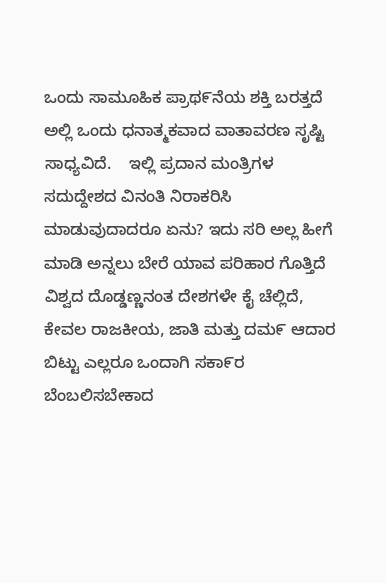ಒಂದು ಸಾಮೂಹಿಕ ಪ್ರಾಥ೯ನೆಯ ಶಕ್ತಿ ಬರತ್ತದೆ ಅಲ್ಲಿ ಒಂದು ಧನಾತ್ಮಕವಾದ ವಾತಾವರಣ ಸೃಷ್ಟಿ ಸಾಧ್ಯವಿದೆ.    ಇಲ್ಲಿ ಪ್ರದಾನ ಮಂತ್ರಿಗಳ ಸದುದ್ದೇಶದ ವಿನಂತಿ ನಿರಾಕರಿಸಿ ಮಾಡುವುದಾದರೂ ಏನು? ಇದು ಸರಿ ಅಲ್ಲ ಹೀಗೆ ಮಾಡಿ ಅನ್ನಲು ಬೇರೆ ಯಾವ ಪರಿಹಾರ ಗೊತ್ತಿದೆ ವಿಶ್ವದ ದೊಡ್ಡಣ್ಣನಂತ ದೇಶಗಳೇ ಕೈ ಚೆಲ್ಲಿದೆ, ಕೇವಲ ರಾಜಕೀಯ, ಜಾತಿ ಮತ್ತು ದಮ೯ ಆದಾರ ಬಿಟ್ಟು ಎಲ್ಲರೂ ಒಂದಾಗಿ ಸಕಾ೯ರ ಬೆಂಬಲಿಸಬೇಕಾದ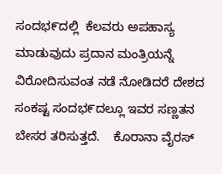ಸಂದಭ೯ದಲ್ಲಿ  ಕೆಲವರು ಅಪಹಾಸ್ಯ ಮಾಡುವುದು ಪ್ರದಾನ ಮಂತ್ರಿಯನ್ನೆ ವಿರೋದಿಸುವಂತ ನಡೆ ನೋಡಿದರೆ ದೇಶದ ಸಂಕಷ್ಟ ಸಂದಭ೯ದಲ್ಲೂ ಇವರ ಸಣ್ಣತನ ಬೇಸರ ತರಿಸುತ್ತದೆ.    ಕೊರಾನಾ ವೈರಸ್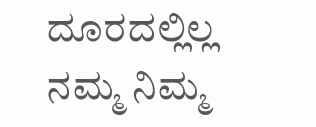ದೂರದಲ್ಲಿಲ್ಲ ನಮ್ಮ ನಿಮ್ಮ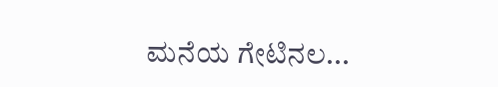ಮನೆಯ ಗೇಟಿನಲ...